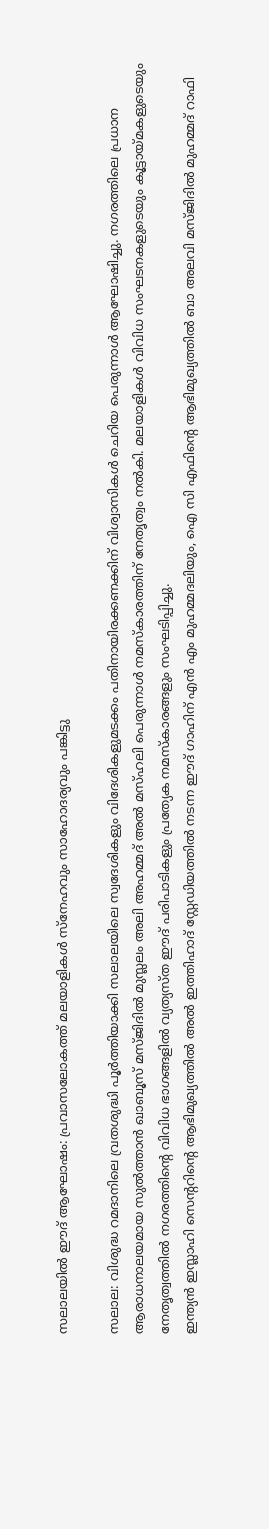സലാലയിൽ ഈദ് ആഘോഷം: പ്രവാസലോകത്ത് മലയാളികൾ സ്നേഹവും സാഹോദര്യവും പങ്കിട്ടു

സലാല: വിശുദ്ധ റമദാനിലെ വ്രതശുദ്ധി പൂർത്തിയാക്കി സലാലയിലെ സ്വദേശികളും വിദേശികളുമടക്കം പതിനായിരക്കണക്കിന് വിശ്വാസികൾ ചെറിയ പെരുന്നാൾ ആഘോഷിച്ചു. നഗരത്തിലെ പ്രധാന ആരാധനാലയമായ സുൽത്താൻ ഖാബൂസ് മസ്ജിദിൽ മുസ്ലലം അലി അഹമ്മദ് അൽ മസ്ഹലി പെരുന്നാൾ നമസ്കാരത്തിന് നേതൃത്വം നൽകി. മലയാളികൾ വിവിധ സംഘടനകളുടെയും കൂട്ടായ്മകളുടെയും നേതൃത്വത്തിൽ നഗരത്തിന്റെ വിവിധ ഭാഗങ്ങളിൽ വ്യത്യസ്ത ഈദ് പരിപാടികളും പ്രത്യേക നമസ്കാരങ്ങളും സംഘടിപ്പിച്ചു.
ഇന്ത്യൻ ഇസ്ലാഹി സെൻ്ററിൻ്റെ ആഭിമുഖ്യത്തിൽ അൽ ഇത്തിഹാദ് സ്റ്റേഡിയത്തിൽ നടന്ന ഈദ് ഗാഹിന് എൻ എം മുഹമ്മദലിയും, ഐ സി എഫിൻ്റെ ആഭിമുഖ്യത്തിൽ ബാ അലവി മസ്ജിദിൽ മുഹമ്മദ് റാഫി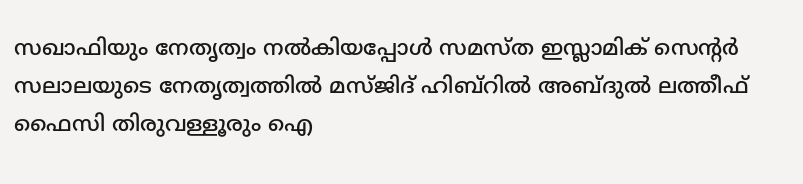സഖാഫിയും നേതൃത്വം നൽകിയപ്പോൾ സമസ്ത ഇസ്ലാമിക് സെൻ്റർ സലാലയുടെ നേതൃത്വത്തിൽ മസ്ജിദ് ഹിബ്റിൽ അബ്ദുൽ ലത്തീഫ് ഫൈസി തിരുവള്ളൂരും ഐ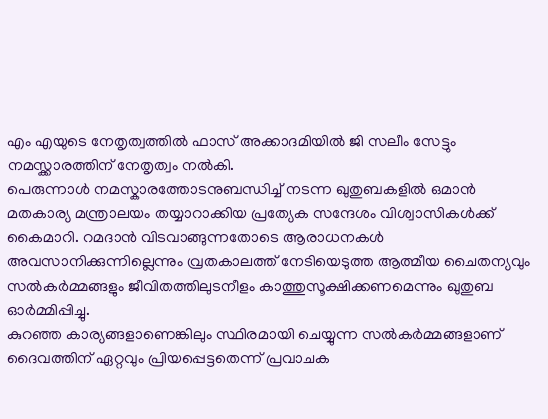എം എയുടെ നേതൃത്വത്തിൽ ഫാസ് അക്കാദമിയിൽ ജി സലീം സേട്ടും നമസ്ക്കാരത്തിന് നേതൃത്വം നൽകി.
പെരുന്നാൾ നമസ്കാരത്തോടനുബന്ധിച്ച് നടന്ന ഖുതുബകളിൽ ഒമാൻ മതകാര്യ മന്ത്രാലയം തയ്യാറാക്കിയ പ്രത്യേക സന്ദേശം വിശ്വാസികൾക്ക് കൈമാറി. റമദാൻ വിടവാങ്ങുന്നതോടെ ആരാധനകൾ അവസാനിക്കുന്നില്ലെന്നും വ്രതകാലത്ത് നേടിയെടുത്ത ആത്മീയ ചൈതന്യവും സൽകർമ്മങ്ങളും ജീവിതത്തിലുടനീളം കാത്തുസൂക്ഷിക്കണമെന്നും ഖുതുബ ഓർമ്മിപ്പിച്ചു.
കുറഞ്ഞ കാര്യങ്ങളാണെങ്കിലും സ്ഥിരമായി ചെയ്യുന്ന സൽകർമ്മങ്ങളാണ് ദൈവത്തിന് ഏറ്റവും പ്രിയപ്പെട്ടതെന്ന് പ്രവാചക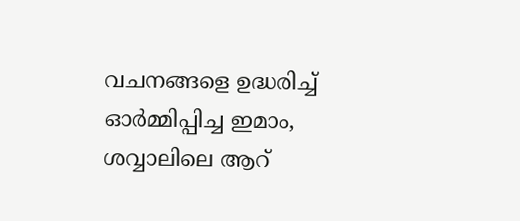വചനങ്ങളെ ഉദ്ധരിച്ച് ഓർമ്മിപ്പിച്ച ഇമാം, ശവ്വാലിലെ ആറ്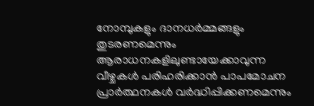നോമ്പുകളും ദാനധർമ്മങ്ങളും തുടരണമെന്നും ആരാധനകളിലുണ്ടായേക്കാവുന്ന വീഴ്ചകൾ പരിഹരിക്കാൻ പാപമോചന പ്രാർത്ഥനകൾ വർദ്ധിപ്പിക്കണമെന്നും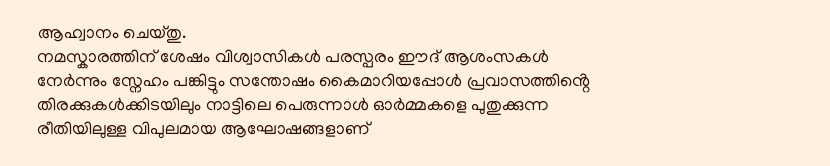ആഹ്വാനം ചെയ്തു.
നമസ്കാരത്തിന് ശേഷം വിശ്വാസികൾ പരസ്പരം ഈദ് ആശംസകൾ നേർന്നും സ്നേഹം പങ്കിട്ടും സന്തോഷം കൈമാറിയപ്പോൾ പ്രവാസത്തിൻ്റെ തിരക്കുകൾക്കിടയിലും നാട്ടിലെ പെരുന്നാൾ ഓർമ്മകളെ പുതുക്കുന്ന രീതിയിലുള്ള വിപുലമായ ആഘോഷങ്ങളാണ്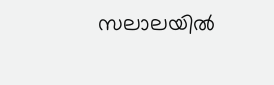സലാലയിൽ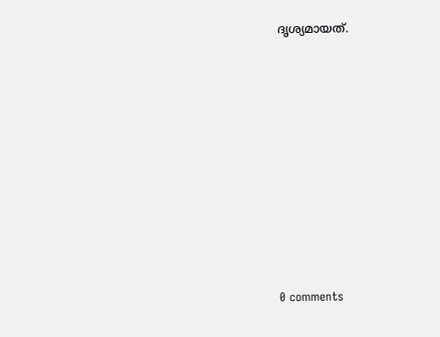ദൃശ്യമായത്.










0 comments